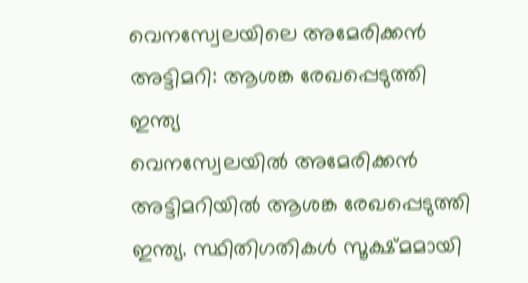വെനസ്വേലയിലെ അമേരിക്കൻ അട്ടിമറി: ആശങ്ക രേഖപ്പെടുത്തി ഇന്ത്യ
വെനസ്വേലയിൽ അമേരിക്കൻ അട്ടിമറിയിൽ ആശങ്ക രേഖപ്പെടുത്തി ഇന്ത്യ. സ്ഥിതിഗതികൾ സൂക്ഷ്മമായി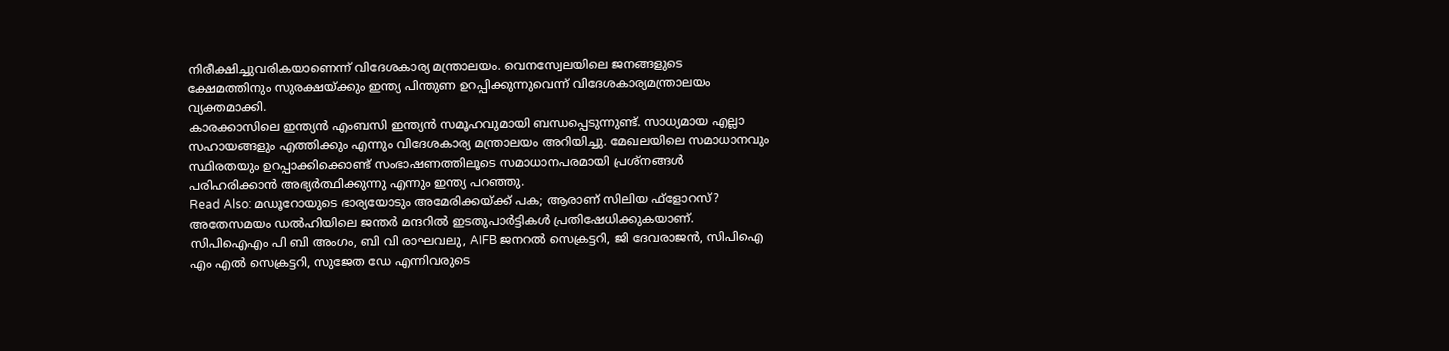നിരീക്ഷിച്ചുവരികയാണെന്ന് വിദേശകാര്യ മന്ത്രാലയം. വെനസ്വേലയിലെ ജനങ്ങളുടെ ക്ഷേമത്തിനും സുരക്ഷയ്ക്കും ഇന്ത്യ പിന്തുണ ഉറപ്പിക്കുന്നുവെന്ന് വിദേശകാര്യമന്ത്രാലയം വ്യക്തമാക്കി.
കാരക്കാസിലെ ഇന്ത്യൻ എംബസി ഇന്ത്യൻ സമൂഹവുമായി ബന്ധപ്പെടുന്നുണ്ട്. സാധ്യമായ എല്ലാ സഹായങ്ങളും എത്തിക്കും എന്നും വിദേശകാര്യ മന്ത്രാലയം അറിയിച്ചു. മേഖലയിലെ സമാധാനവും സ്ഥിരതയും ഉറപ്പാക്കിക്കൊണ്ട് സംഭാഷണത്തിലൂടെ സമാധാനപരമായി പ്രശ്നങ്ങൾ പരിഹരിക്കാൻ അഭ്യർത്ഥിക്കുന്നു എന്നും ഇന്ത്യ പറഞ്ഞു.
Read Also: മഡൂറോയുടെ ഭാര്യയോടും അമേരിക്കയ്ക്ക് പക; ആരാണ് സിലിയ ഫ്ളോറസ്?
അതേസമയം ഡൽഹിയിലെ ജന്തർ മന്ദറിൽ ഇടതുപാർട്ടികൾ പ്രതിഷേധിക്കുകയാണ്. സിപിഐഎം പി ബി അംഗം, ബി വി രാഘവലു, AIFB ജനറൽ സെക്രട്ടറി, ജി ദേവരാജൻ, സിപിഐ എം എൽ സെക്രട്ടറി, സുജേത ഡേ എന്നിവരുടെ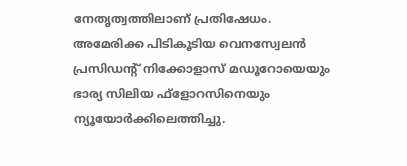നേതൃത്വത്തിലാണ് പ്രതിഷേധം. അമേരിക്ക പിടികൂടിയ വെനസ്വേലൻ പ്രസിഡന്റ് നിക്കോളാസ് മഡൂറോയെയും ഭാര്യ സിലിയ ഫ്ളോറസിനെയും ന്യൂയോർക്കിലെത്തിച്ചു.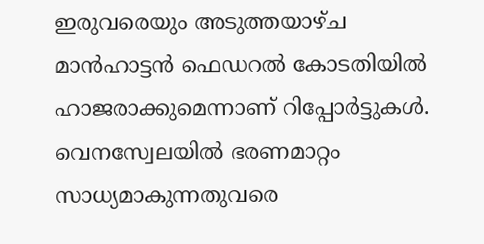ഇരുവരെയും അടുത്തയാഴ്ച മാൻഹാട്ടൻ ഫെഡറൽ കോടതിയിൽ ഹാജരാക്കുമെന്നാണ് റിപ്പോർട്ടുകൾ.
വെനസ്വേലയിൽ ഭരണമാറ്റം സാധ്യമാകുന്നതുവരെ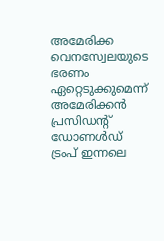അമേരിക്ക വെനസ്വേലയുടെ ഭരണം ഏറ്റെടുക്കുമെന്ന് അമേരിക്കൻ പ്രസിഡന്റ് ഡോണൾഡ് ട്രംപ് ഇന്നലെ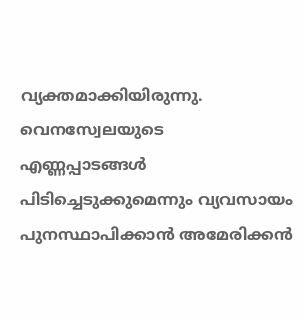വ്യക്തമാക്കിയിരുന്നു. വെനസ്വേലയുടെ എണ്ണപ്പാടങ്ങൾ പിടിച്ചെടുക്കുമെന്നും വ്യവസായം പുനസ്ഥാപിക്കാൻ അമേരിക്കൻ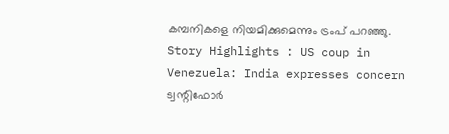കമ്പനികളെ നിയമിക്കുമെന്നും ട്രംപ് പറഞ്ഞു.
Story Highlights : US coup in Venezuela: India expresses concern
ട്വന്റിഫോർ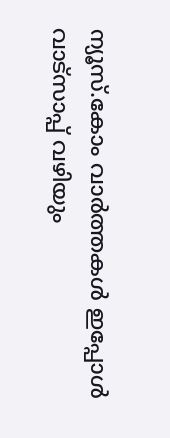ന്യൂസ്.കോം വാർത്തകൾ ഇപ്പോൾ വാട്സാപ്പ് വഴിയും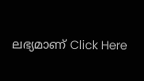ലഭ്യമാണ് Click Here